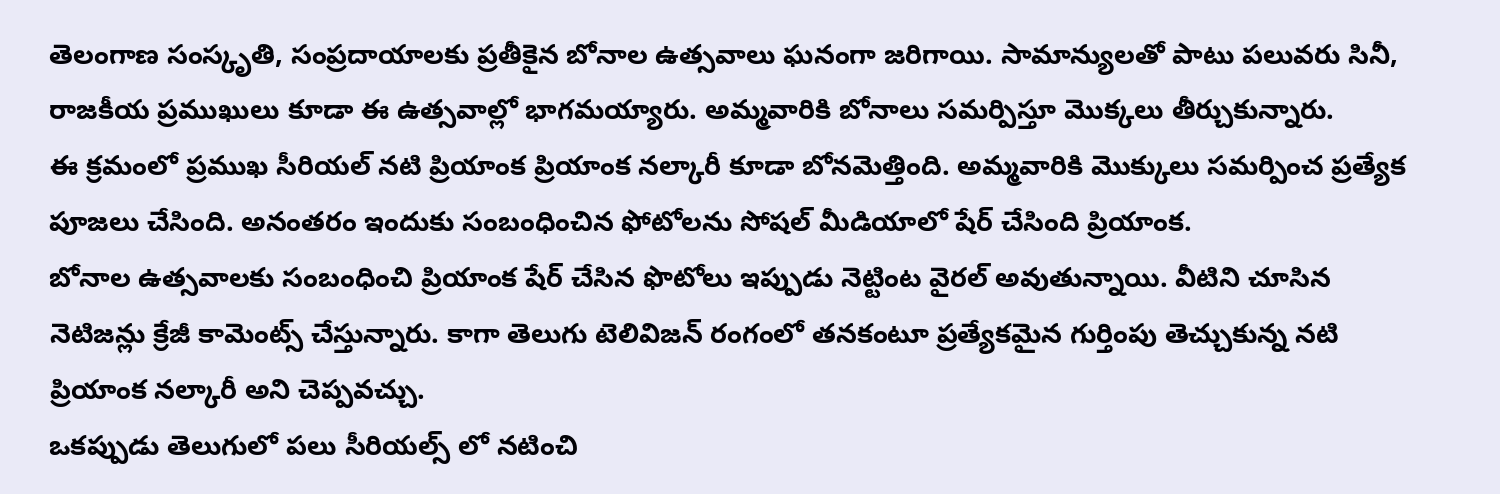తెలంగాణ సంస్కృతి, సంప్రదాయాలకు ప్రతీకైన బోనాల ఉత్సవాలు ఘనంగా జరిగాయి. సామాన్యులతో పాటు పలువరు సినీ, రాజకీయ ప్రముఖులు కూడా ఈ ఉత్సవాల్లో భాగమయ్యారు. అమ్మవారికి బోనాలు సమర్పిస్తూ మొక్కలు తీర్చుకున్నారు.
ఈ క్రమంలో ప్రముఖ సీరియల్ నటి ప్రియాంక ప్రియాంక నల్కారీ కూడా బోనమెత్తింది. అమ్మవారికి మొక్కులు సమర్పించ ప్రత్యేక పూజలు చేసింది. అనంతరం ఇందుకు సంబంధించిన ఫోటోలను సోషల్ మీడియాలో షేర్ చేసింది ప్రియాంక.
బోనాల ఉత్సవాలకు సంబంధించి ప్రియాంక షేర్ చేసిన ఫొటోలు ఇప్పుడు నెట్టింట వైరల్ అవుతున్నాయి. వీటిని చూసిన నెటిజన్లు క్రేజీ కామెంట్స్ చేస్తున్నారు. కాగా తెలుగు టెలివిజన్ రంగంలో తనకంటూ ప్రత్యేకమైన గుర్తింపు తెచ్చుకున్న నటి ప్రియాంక నల్కారీ అని చెప్పవచ్చు.
ఒకప్పుడు తెలుగులో పలు సీరియల్స్ లో నటించి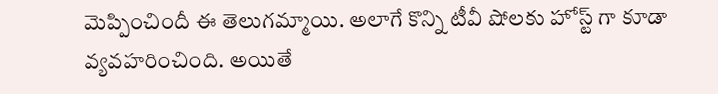మెప్పించిందీ ఈ తెలుగమ్మాయి. అలాగే కొన్ని టీవీ షోలకు హోస్ట్ గా కూడా వ్యవహరించింది. అయితే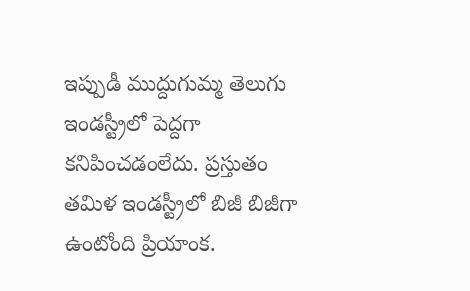ఇప్పుడీ ముద్దుగుమ్మ తెలుగు ఇండస్ట్రీలో పెద్దగా కనిపించడంలేదు. ప్రస్తుతం తమిళ ఇండస్ట్రీలో బిజీ బిజీగా ఉంటోంది ప్రియాంక.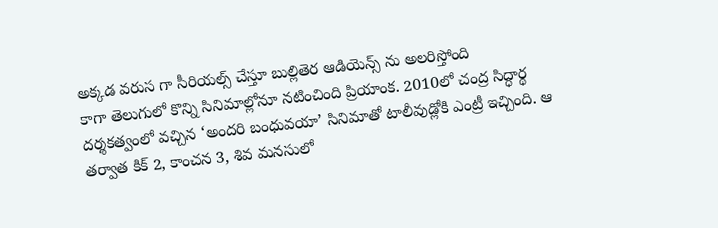అక్కడ వరుస గా సీరియల్స్ చేస్తూ బుల్లితెర ఆడియెన్స్ ను అలరిస్తోంది
కాగా తెలుగులో కొన్ని సినిమాల్లోనూ నటించింది ప్రియాంక. 2010లో చంద్ర సిద్ధార్థ దర్శకత్వంలో వచ్చిన ‘అందరి బంధువయా’ సినిమాతో టాలీవుడ్లోకి ఎంట్రీ ఇచ్చింది. ఆ తర్వాత కిక్ 2, కాంచన 3, శివ మనసులో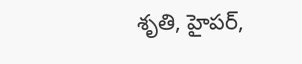శృతి, హైపర్,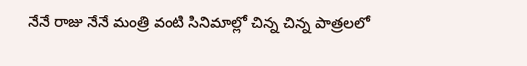నేనే రాజు నేనే మంత్రి వంటి సినిమాల్లో చిన్న చిన్న పాత్రలలో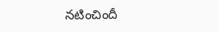నటించిందీ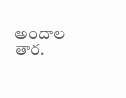అందాల తార.